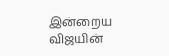இன்றைய விஜயின்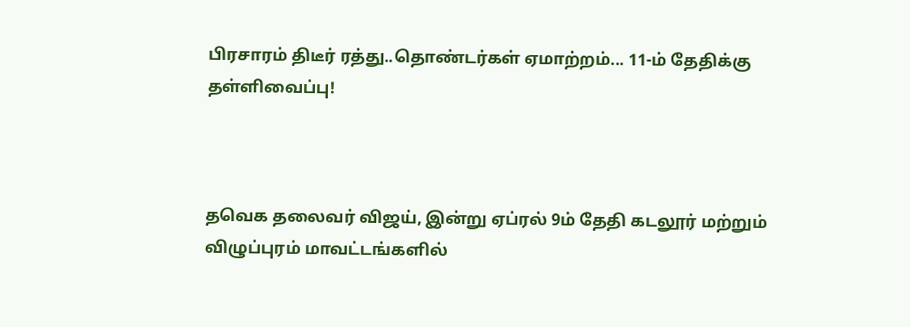பிரசாரம் திடீர் ரத்து..தொண்டர்கள் ஏமாற்றம்... 11-ம் தேதிக்கு தள்ளிவைப்பு!



தவெக தலைவர் விஜய், இன்று ஏப்ரல் 9ம் தேதி கடலூர் மற்றும் விழுப்புரம் மாவட்டங்களில்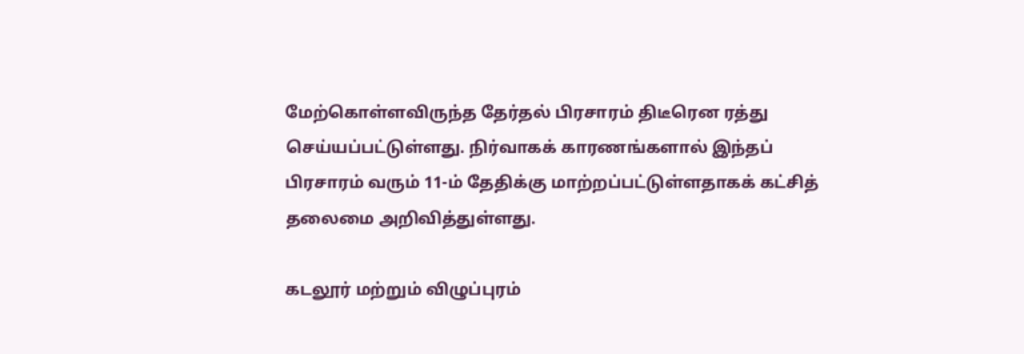மேற்கொள்ளவிருந்த தேர்தல் பிரசாரம் திடீரென ரத்து செய்யப்பட்டுள்ளது. நிர்வாகக் காரணங்களால் இந்தப் பிரசாரம் வரும் 11-ம் தேதிக்கு மாற்றப்பட்டுள்ளதாகக் கட்சித் தலைமை அறிவித்துள்ளது.

கடலூர் மற்றும் விழுப்புரம்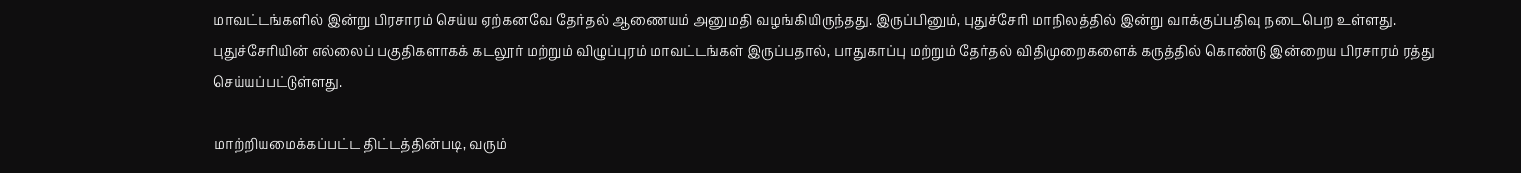மாவட்டங்களில் இன்று பிரசாரம் செய்ய ஏற்கனவே தேர்தல் ஆணையம் அனுமதி வழங்கியிருந்தது. இருப்பினும், புதுச்சேரி மாநிலத்தில் இன்று வாக்குப்பதிவு நடைபெற உள்ளது. புதுச்சேரியின் எல்லைப் பகுதிகளாகக் கடலூர் மற்றும் விழுப்புரம் மாவட்டங்கள் இருப்பதால், பாதுகாப்பு மற்றும் தேர்தல் விதிமுறைகளைக் கருத்தில் கொண்டு இன்றைய பிரசாரம் ரத்து செய்யப்பட்டுள்ளது.

மாற்றியமைக்கப்பட்ட திட்டத்தின்படி, வரும்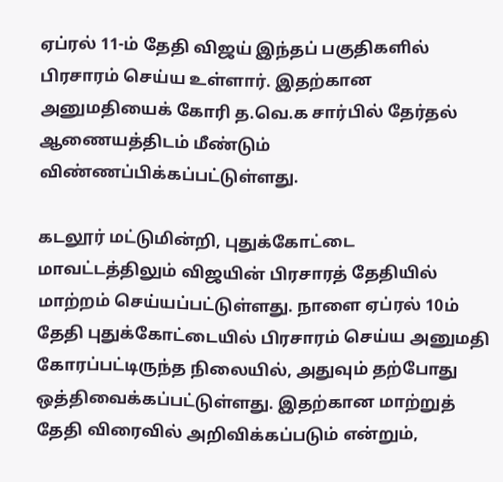ஏப்ரல் 11-ம் தேதி விஜய் இந்தப் பகுதிகளில் பிரசாரம் செய்ய உள்ளார். இதற்கான அனுமதியைக் கோரி த.வெ.க சார்பில் தேர்தல் ஆணையத்திடம் மீண்டும் விண்ணப்பிக்கப்பட்டுள்ளது.

கடலூர் மட்டுமின்றி, புதுக்கோட்டை மாவட்டத்திலும் விஜயின் பிரசாரத் தேதியில் மாற்றம் செய்யப்பட்டுள்ளது. நாளை ஏப்ரல் 10ம் தேதி புதுக்கோட்டையில் பிரசாரம் செய்ய அனுமதி கோரப்பட்டிருந்த நிலையில், அதுவும் தற்போது ஒத்திவைக்கப்பட்டுள்ளது. இதற்கான மாற்றுத் தேதி விரைவில் அறிவிக்கப்படும் என்றும்,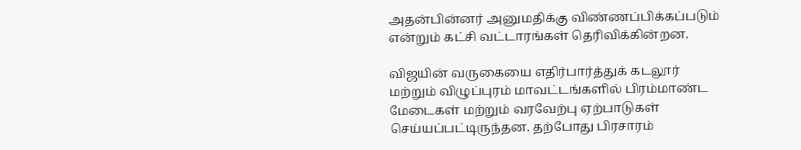அதன்பின்னர் அனுமதிக்கு விண்ணப்பிக்கப்படும் என்றும் கட்சி வட்டாரங்கள் தெரிவிக்கின்றன.

விஜயின் வருகையை எதிர்பார்த்துக் கடலூர் மற்றும் விழுப்புரம் மாவட்டங்களில் பிரம்மாண்ட மேடைகள் மற்றும் வரவேற்பு ஏற்பாடுகள் செய்யப்பட்டிருந்தன. தற்போது பிரசாரம்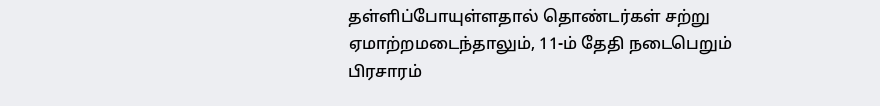தள்ளிப்போயுள்ளதால் தொண்டர்கள் சற்று ஏமாற்றமடைந்தாலும், 11-ம் தேதி நடைபெறும் பிரசாரம்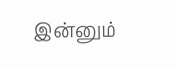இன்னும்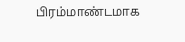பிரம்மாண்டமாக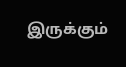இருக்கும்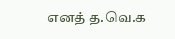எனத் த.வெ.க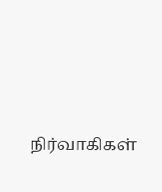நிர்வாகிகள்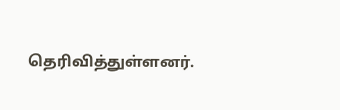தெரிவித்துள்ளனர்.